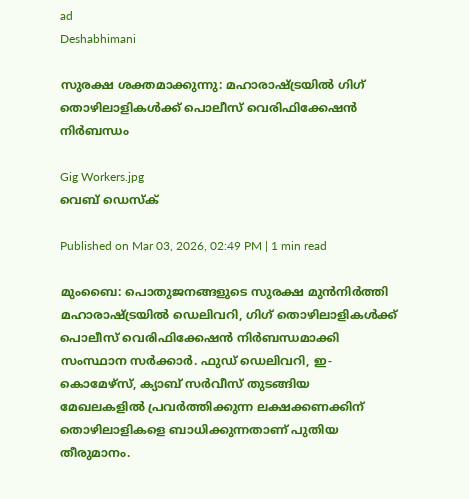ad
Deshabhimani

സുരക്ഷ ശക്തമാക്കുന്നു: മഹാരാഷ്ട്രയിൽ ഗിഗ് തൊഴിലാളികൾക്ക് പൊലീസ് വെരിഫിക്കേഷൻ നിർബന്ധം

Gig Workers.jpg
വെബ് ഡെസ്ക്

Published on Mar 03, 2026, 02:49 PM | 1 min read

മുംബൈ: പൊതുജനങ്ങളുടെ സുരക്ഷ മുൻനിർത്തി മഹാരാഷ്ട്രയിൽ ഡെലിവറി, ഗിഗ് തൊഴിലാളികൾക്ക് പൊലീസ് വെരിഫിക്കേഷൻ നിർബന്ധമാക്കി സംസ്ഥാന സർക്കാർ. ഫുഡ് ഡെലിവറി, ഇ-കൊമേഴ്സ്, ക്യാബ് സർവീസ് തുടങ്ങിയ മേഖലകളിൽ പ്രവർത്തിക്കുന്ന ലക്ഷക്കണക്കിന് തൊഴിലാളികളെ ബാധിക്കുന്നതാണ് പുതിയ തീരുമാനം.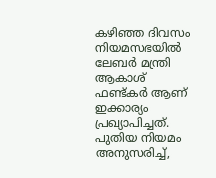കഴിഞ്ഞ ദിവസം നിയമസഭയിൽ ലേബർ മന്ത്രി ആകാശ് ഫണ്ട്കർ ആണ് ഇക്കാര്യം പ്രഖ്യാപിച്ചത്. പുതിയ നിയമം അനുസരിച്ച്,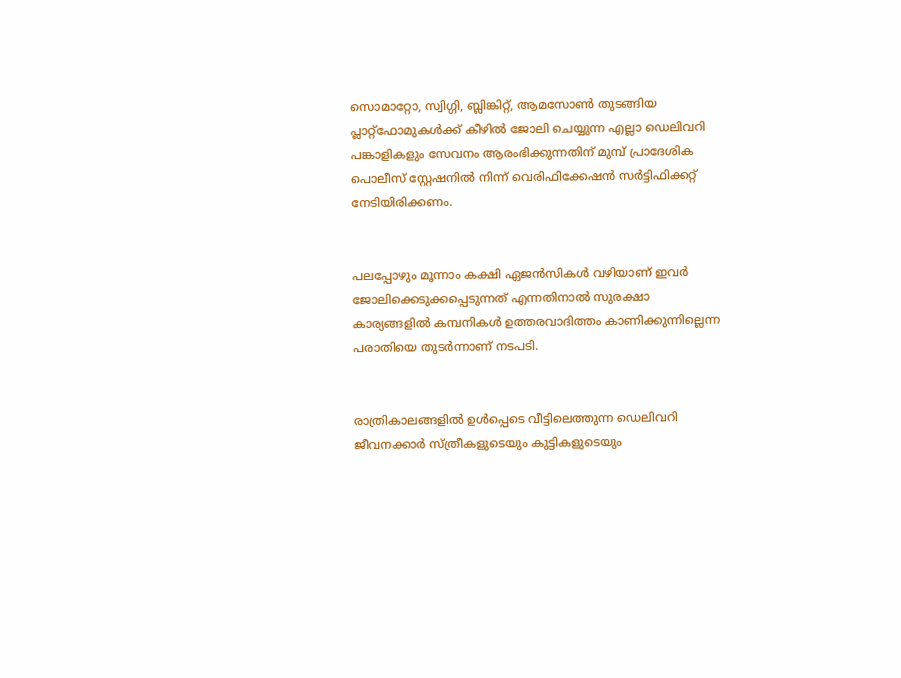സൊമാറ്റോ, സ്വിഗ്ഗി, ബ്ലിങ്കിറ്റ്, ആമസോൺ തുടങ്ങിയ പ്ലാറ്റ്‌ഫോമുകൾക്ക് കീഴിൽ ജോലി ചെയ്യുന്ന എല്ലാ ഡെലിവറി പങ്കാളികളും സേവനം ആരംഭിക്കുന്നതിന് മുമ്പ് പ്രാദേശിക പൊലീസ് സ്റ്റേഷനിൽ നിന്ന് വെരിഫിക്കേഷൻ സർട്ടിഫിക്കറ്റ് നേടിയിരിക്കണം.


പലപ്പോഴും മൂന്നാം കക്ഷി ഏജൻസികൾ വഴിയാണ് ഇവർ ജോലിക്കെടുക്കപ്പെടുന്നത് എന്നതിനാൽ സുരക്ഷാ കാര്യങ്ങളിൽ കമ്പനികൾ ഉത്തരവാദിത്തം കാണിക്കുന്നില്ലെന്ന പരാതിയെ തുടർന്നാണ് നടപടി.


രാത്രികാലങ്ങളിൽ ഉൾപ്പെടെ വീട്ടിലെത്തുന്ന ഡെലിവറി ജീവനക്കാർ സ്ത്രീകളുടെയും കുട്ടികളുടെയും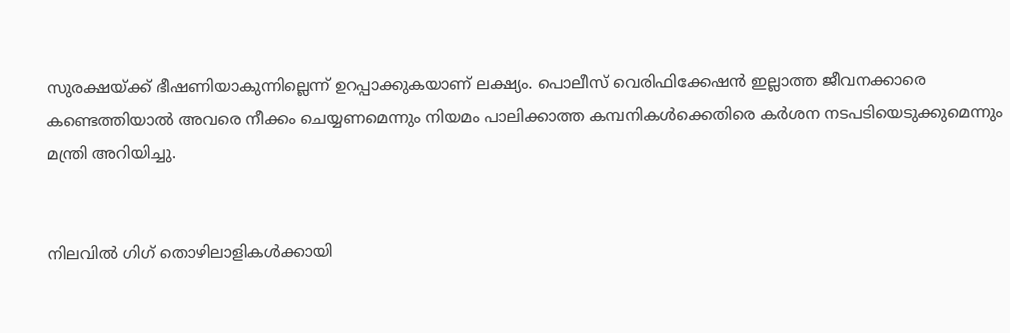സുരക്ഷയ്ക്ക് ഭീഷണിയാകുന്നില്ലെന്ന് ഉറപ്പാക്കുകയാണ് ലക്ഷ്യം. പൊലീസ് വെരിഫിക്കേഷൻ ഇല്ലാത്ത ജീവനക്കാരെ കണ്ടെത്തിയാൽ അവരെ നീക്കം ചെയ്യണമെന്നും നിയമം പാലിക്കാത്ത കമ്പനികൾക്കെതിരെ കർശന നടപടിയെടുക്കുമെന്നും മന്ത്രി അറിയിച്ചു.


നിലവിൽ ഗിഗ് തൊഴിലാളികൾക്കായി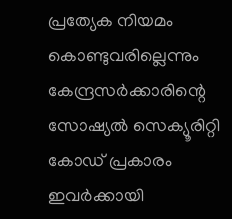പ്രത്യേക നിയമം കൊണ്ടുവരില്ലെന്നും കേന്ദ്രസർക്കാരിന്റെ സോഷ്യൽ സെക്യൂരിറ്റി കോഡ് പ്രകാരം ഇവർക്കായി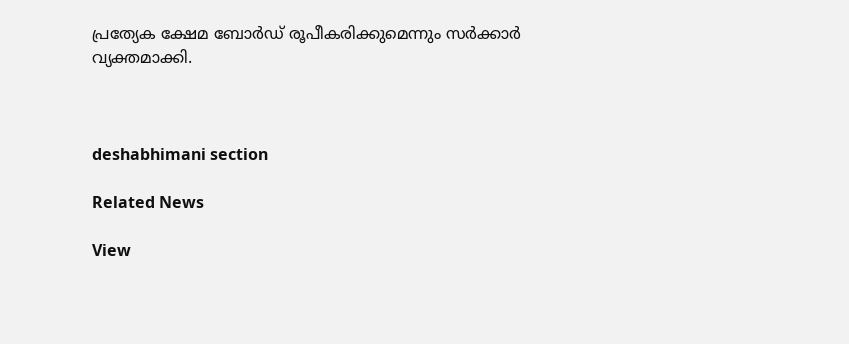പ്രത്യേക ക്ഷേമ ബോർഡ് രൂപീകരിക്കുമെന്നും സർക്കാർ വ്യക്തമാക്കി.



deshabhimani section

Related News

View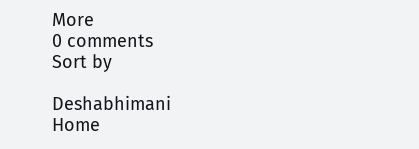More
0 comments
Sort by

Deshabhimani
Home